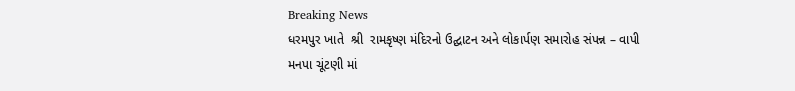Breaking News
ધરમપુર ખાતે  શ્રી  રામકૃષ્ણ મંદિરનો ઉદ્ઘાટન અને લોકાર્પણ સમારોહ સંપન્ન – વાપી મનપા ચૂંટણી માં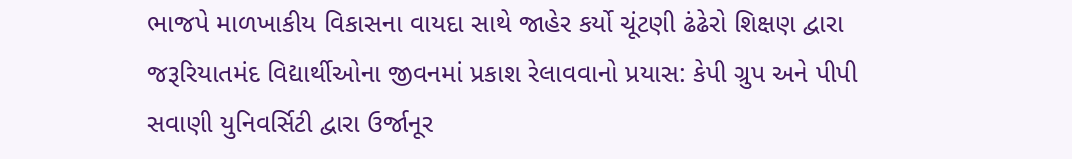ભાજપે માળખાકીય વિકાસના વાયદા સાથે જાહેર કર્યો ચૂંટણી ઢંઢેરો શિક્ષણ દ્વારા જરૂરિયાતમંદ વિદ્યાર્થીઓના જીવનમાં પ્રકાશ રેલાવવાનો પ્રયાસ: કેપી ગ્રુપ અને પીપી સવાણી યુનિવર્સિટી દ્વારા ઉર્જાનૂર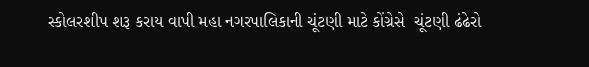સ્કોલરશીપ શરૂ કરાય વાપી મહા નગરપાલિકાની ચૂંટણી માટે કોંગ્રેસે  ચૂંટણી ઢંઢેરો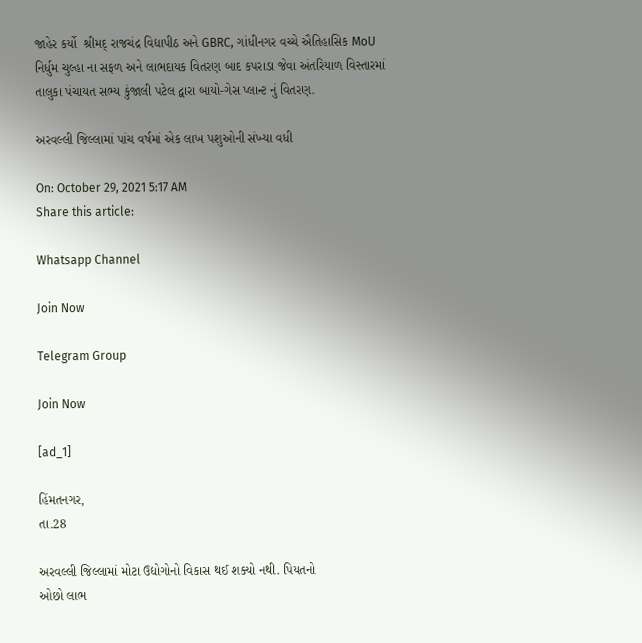જાહેર કર્યો  શ્રીમદ્ રાજચંદ્ર વિદ્યાપીઠ અને GBRC, ગાંધીનગર વચ્ચે ઐતિહાસિક MoU નિર્ધુમ ચુલ્હા ના સફળ અને લાભદાયક વિતરણ બાદ કપરાડા જેવા અંતરિયાળ વિસ્તારમાં તાલુકા પંચાયત સભ્ય કુંજાલી પટેલ દ્વારા બાયો-ગેસ પ્લાન્ટ નું વિતરણ.

અરવલ્લી જિલ્લામાં પાંચ વર્ષમાં એક લાખ પશુઓની સંખ્યા વધી

On: October 29, 2021 5:17 AM
Share this article:

Whatsapp Channel

Join Now

Telegram Group

Join Now

[ad_1]

હિંમતનગર,
તા.28

અરવલ્લી જિલ્લામાં મોટા ઉદ્યોગોનો વિકાસ થઈ શક્યો નથી. પિયતનો
ઓછો લાભ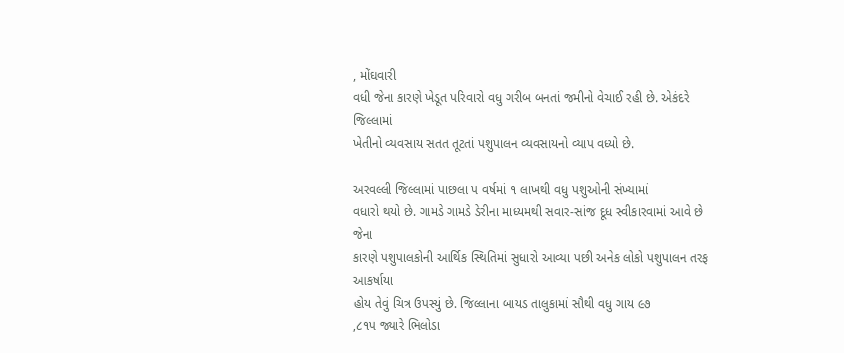, મોંઘવારી
વધી જેના કારણે ખેડૂત પરિવારો વધુ ગરીબ બનતાં જમીનો વેચાઈ રહી છે. એકંદરે જિલ્લામાં
ખેતીનો વ્યવસાય સતત તૂટતાં પશુપાલન વ્યવસાયનો વ્યાપ વધ્યો છે.

અરવલ્લી જિલ્લામાં પાછલા પ વર્ષમાં ૧ લાખથી વધુ પશુઓની સંખ્યામાં
વધારો થયો છે. ગામડે ગામડે ડેરીના માધ્યમથી સવાર-સાંજ દૂધ સ્વીકારવામાં આવે છે જેના
કારણે પશુપાલકોની આર્થિક સ્થિતિમાં સુધારો આવ્યા પછી અનેક લોકો પશુપાલન તરફ આકર્ષાયા
હોય તેવું ચિત્ર ઉપસ્યું છે. જિલ્લાના બાયડ તાલુકામાં સૌથી વધુ ગાય ૯૭
,૮૧પ જ્યારે ભિલોડા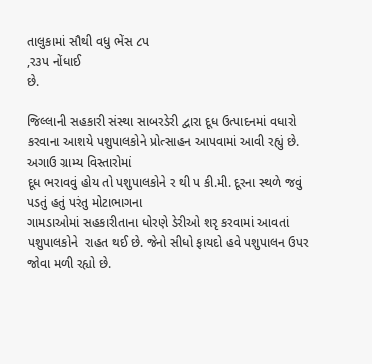તાલુકામાં સૌથી વધુ ભેંસ ૮પ
,ર૩પ નોંધાઈ
છે.

જિલ્લાની સહકારી સંસ્થા સાબરડેરી દ્વારા દૂધ ઉત્પાદનમાં વધારો
કરવાના આશયે પશુપાલકોને પ્રોત્સાહન આપવામાં આવી રહ્યું છે. અગાઉ ગ્રામ્ય વિસ્તારોમાં
દૂધ ભરાવવું હોય તો પશુપાલકોને ર થી પ કી.મી. દૂરના સ્થળે જવું પડતું હતું પરંતુ મોટાભાગના
ગામડાઓમાં સહકારીતાના ધોરણે ડેરીઓ શરૃ કરવામાં આવતાં પશુપાલકોને  રાહત થઈ છે. જેનો સીધો ફાયદો હવે પશુપાલન ઉપર  જોવા મળી રહ્યો છે.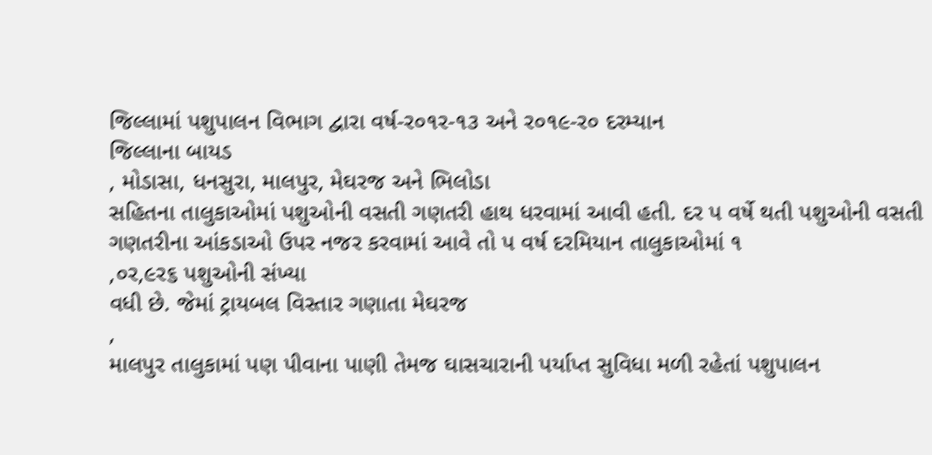જિલ્લામાં પશુપાલન વિભાગ દ્વારા વર્ષ-ર૦૧ર-૧૩ અને ર૦૧૯-ર૦ દરમ્યાન
જિલ્લાના બાયડ
, મોડાસા, ધનસુરા, માલપુર, મેઘરજ અને ભિલોડા
સહિતના તાલુકાઓમાં પશુઓની વસતી ગણતરી હાથ ધરવામાં આવી હતી. દર પ વર્ષે થતી પશુઓની વસતી
ગણતરીના આંકડાઓ ઉપર નજર કરવામાં આવે તો પ વર્ષ દરમિયાન તાલુકાઓમાં ૧
,૦ર,૯ર૬ પશુઓની સંખ્યા
વધી છે. જેમાં ટ્રાયબલ વિસ્તાર ગણાતા મેઘરજ
,
માલપુર તાલુકામાં પણ પીવાના પાણી તેમજ ઘાસચારાની પર્યાપ્ત સુવિધા મળી રહેતાં પશુપાલન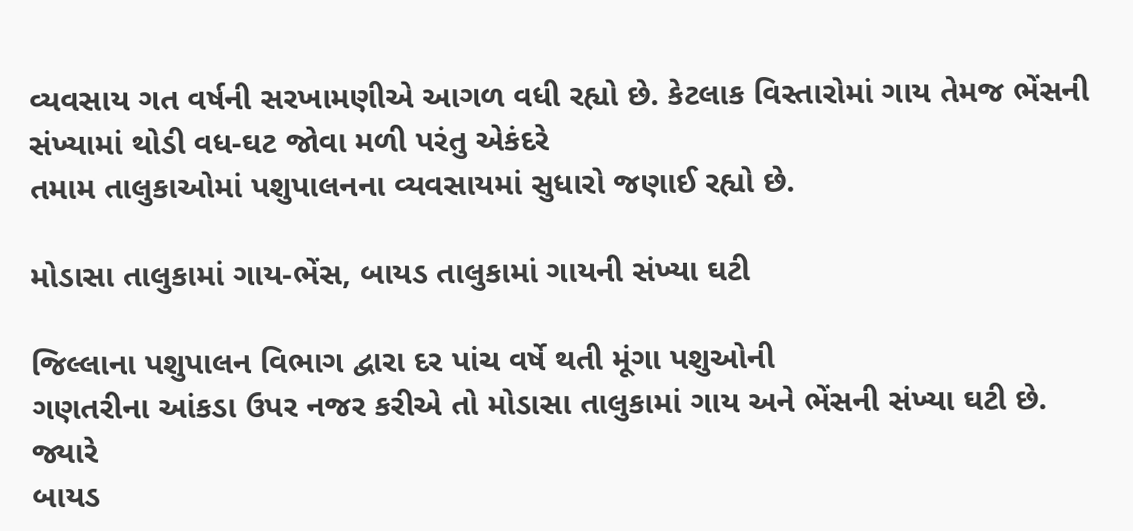વ્યવસાય ગત વર્ષની સરખામણીએ આગળ વધી રહ્યો છે. કેટલાક વિસ્તારોમાં ગાય તેમજ ભેંસની
સંખ્યામાં થોડી વધ-ઘટ જોવા મળી પરંતુ એકંદરે
તમામ તાલુકાઓમાં પશુપાલનના વ્યવસાયમાં સુધારો જણાઈ રહ્યો છે.

મોડાસા તાલુકામાં ગાય-ભેંસ, બાયડ તાલુકામાં ગાયની સંખ્યા ઘટી

જિલ્લાના પશુપાલન વિભાગ દ્વારા દર પાંચ વર્ષે થતી મૂંગા પશુઓની
ગણતરીના આંકડા ઉપર નજર કરીએ તો મોડાસા તાલુકામાં ગાય અને ભેંસની સંખ્યા ઘટી છે. જ્યારે
બાયડ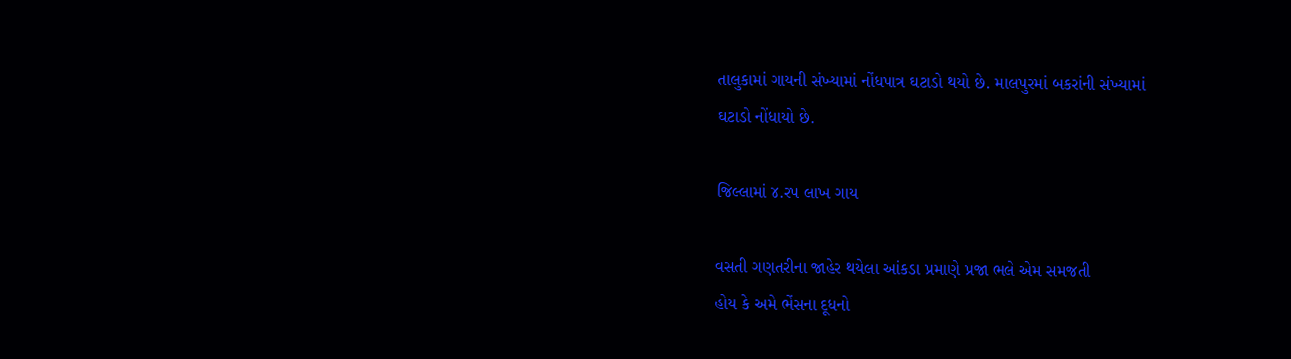તાલુકામાં ગાયની સંખ્યામાં નોંધપાત્ર ઘટાડો થયો છે. માલપુરમાં બકરાંની સંખ્યામાં
ઘટાડો નોંધાયો છે.

જિલ્લામાં ૪.રપ લાખ ગાય

વસતી ગણતરીના જાહેર થયેલા આંકડા પ્રમાણે પ્રજા ભલે એમ સમજતી
હોય કે અમે ભેંસના દૂધનો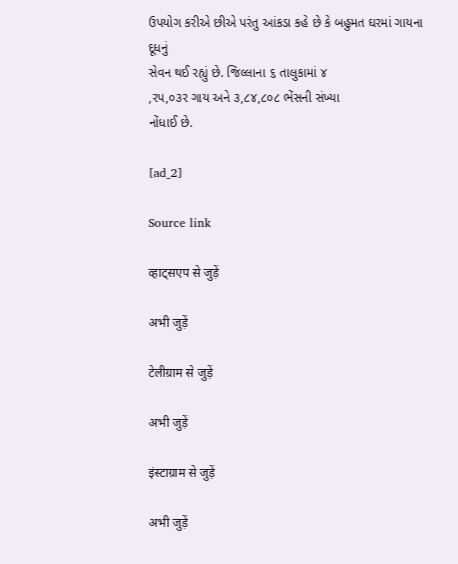ઉપયોગ કરીએ છીએ પરંતુ આંકડા કહે છે કે બહુમત ઘરમાં ગાયના દૂધનું
સેવન થઈ રહ્યું છે. જિલ્લાના ૬ તાલુકામાં ૪
,રપ,૦૩ર ગાય અને ૩,૮૪,૮૦૮ ભેંસની સંખ્યા
નોંધાઈ છે.

[ad_2]

Source link

व्हाट्सएप से जुड़ें

अभी जुड़ें

टेलीग्राम से जुड़ें

अभी जुड़ें

इंस्टाग्राम से जुड़ें

अभी जुड़ें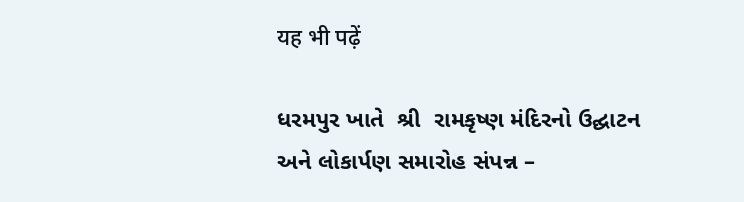यह भी पढ़ें

ધરમપુર ખાતે  શ્રી  રામકૃષ્ણ મંદિરનો ઉદ્ઘાટન અને લોકાર્પણ સમારોહ સંપન્ન –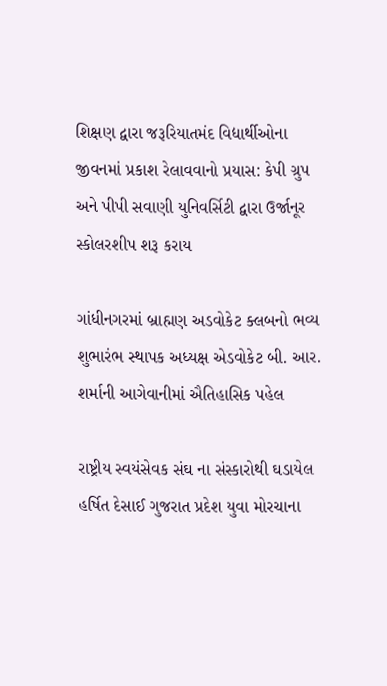શિક્ષણ દ્વારા જરૂરિયાતમંદ વિદ્યાર્થીઓના જીવનમાં પ્રકાશ રેલાવવાનો પ્રયાસ: કેપી ગ્રુપ અને પીપી સવાણી યુનિવર્સિટી દ્વારા ઉર્જાનૂર સ્કોલરશીપ શરૂ કરાય

ગાંધીનગરમાં બ્રાહ્મણ અડવોકેટ ક્લબનો ભવ્ય શુભારંભ સ્થાપક અધ્યક્ષ એડવોકેટ બી. આર. શર્માની આગેવાનીમાં ઐતિહાસિક પહેલ

રાષ્ટ્રીય સ્વયંસેવક સંઘ ના સંસ્કારોથી ઘડાયેલ હર્ષિત દેસાઈ ગુજરાત પ્રદેશ યુવા મોરચાના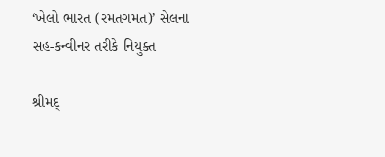‘ખેલો ભારત (રમતગમત)’ સેલના સહ-કન્વીનર તરીકે નિયુક્ત

શ્રીમદ્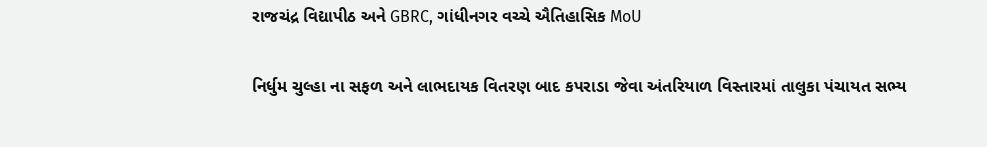રાજચંદ્ર વિદ્યાપીઠ અને GBRC, ગાંધીનગર વચ્ચે ઐતિહાસિક MoU

નિર્ધુમ ચુલ્હા ના સફળ અને લાભદાયક વિતરણ બાદ કપરાડા જેવા અંતરિયાળ વિસ્તારમાં તાલુકા પંચાયત સભ્ય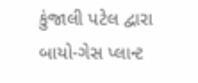કુંજાલી પટેલ દ્વારા બાયો-ગેસ પ્લાન્ટ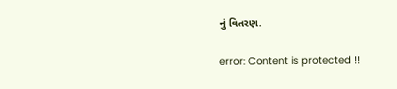નું વિતરણ.

error: Content is protected !!